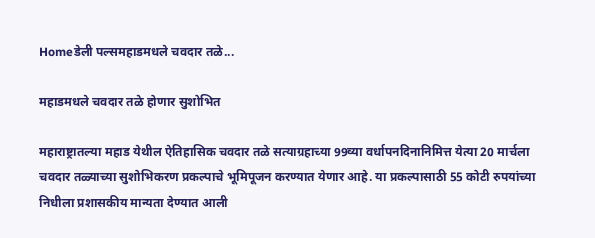Homeडेली पल्समहाडमधले चवदार तळे...

महाडमधले चवदार तळे होणार सुशोभित

महाराष्ट्रातल्या महाड येथील ऐतिहासिक चवदार तळे सत्याग्रहाच्या 99व्या वर्धापनदिनानिमित्त येत्या 20 मार्चला चवदार तळ्याच्या सुशोभिकरण प्रकल्पाचे भूमिपूजन करण्यात येणार आहे. या प्रकल्पासाठी 55 कोटी रुपयांच्या निधीला प्रशासकीय मान्यता देण्यात आली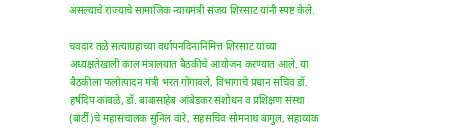असल्याचे राज्याचे सामाजिक न्यायमंत्री संजय शिरसाट यांनी स्पष्ट केले.

चवदार तळे सत्याग्रहाच्या वर्धापनदिनानिमित्त शिरसाट यांच्या अध्यक्षतेखाली काल मंत्रालयात बैठकीचे आयोजन करण्यात आले. या बैठकीला फलोत्पादन मंत्री भरत गोगावले, विभागाचे प्रधान सचिव डॉ. हर्षदिप कांबळे, डॉ. बाबासाहेब आंबेडकर संशोधन व प्रशिक्षण संस्था (बार्टी)चे महासंचालक सुनिल वारे, सहसचिव सोमनाथ बागुल, सहाय्यक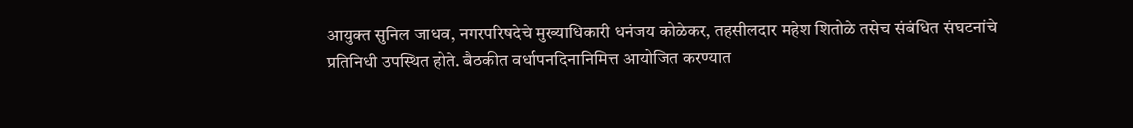आयुक्त सुनिल जाधव, नगरपरिषदेचे मुख्याधिकारी धनंजय कोळेकर, तहसीलदार महेश शितोळे तसेच संबंधित संघटनांचे प्रतिनिधी उपस्थित होते. बैठकीत वर्धापनदिनानिमित्त आयोजित करण्यात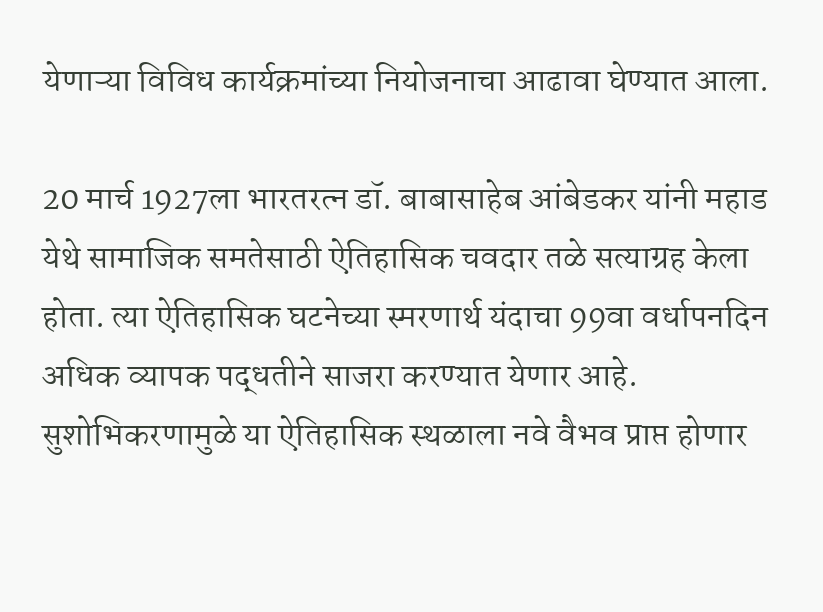येणाऱ्या विविध कार्यक्रमांच्या नियोजनाचा आढावा घेण्यात आला.

20 मार्च 1927ला भारतरत्न डॉ. बाबासाहेब आंबेडकर यांनी महाड येथे सामाजिक समतेसाठी ऐतिहासिक चवदार तळे सत्याग्रह केला होता. त्या ऐतिहासिक घटनेच्या स्मरणार्थ यंदाचा 99वा वर्धापनदिन अधिक व्यापक पद्धतीने साजरा करण्यात येणार आहे. सुशोभिकरणामुळे या ऐतिहासिक स्थळाला नवे वैभव प्राप्त होणार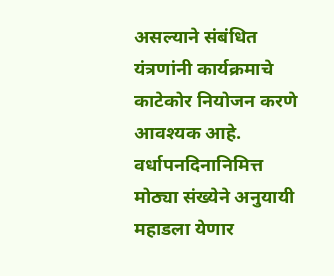असल्याने संबंधित यंत्रणांनी कार्यक्रमाचे काटेकोर नियोजन करणे आवश्यक आहे. वर्धापनदिनानिमित्त मोठ्या संख्येने अनुयायी महाडला येणार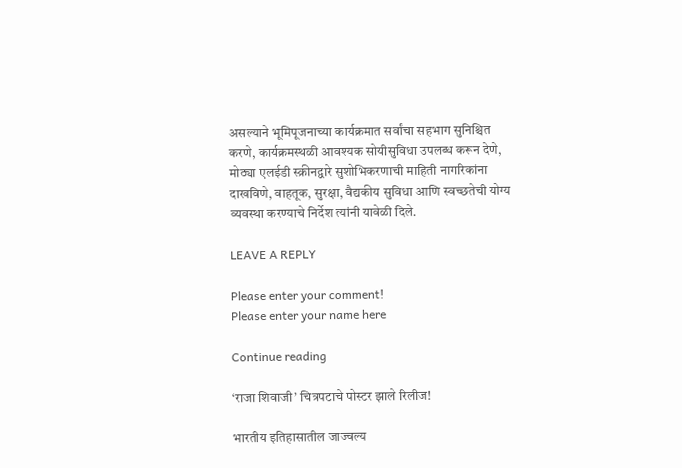असल्याने भूमिपूजनाच्या कार्यक्रमात सर्वांचा सहभाग सुनिश्चित करणे, कार्यक्रमस्थळी आवश्यक सोयीसुविधा उपलब्ध करून देणे, मोठ्या एलईडी स्क्रीनद्वारे सुशोभिकरणाची माहिती नागरिकांना दाखविणे, वाहतूक, सुरक्षा, वैद्यकीय सुविधा आणि स्वच्छतेची योग्य व्यवस्था करण्याचे निर्देश त्यांनी यावेळी दिले.

LEAVE A REPLY

Please enter your comment!
Please enter your name here

Continue reading

‘राजा शिवाजी’ चित्रपटाचे पोस्टर झाले रिलीज!

भारतीय इतिहासातील जाज्वल्य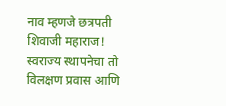नाव म्हणजे छत्रपती शिवाजी महाराज! स्वराज्य स्थापनेचा तो विलक्षण प्रवास आणि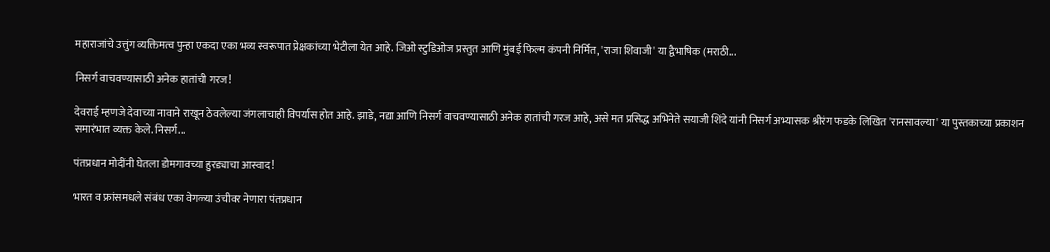महाराजांचे उत्तुंग व्यक्तिमत्व पुन्हा एकदा एका भव्य स्वरूपात प्रेक्षकांच्या भेटीला येत आहे. जिओ स्टुडिओज प्रस्तुत आणि मुंबई फिल्म कंपनी निर्मित, 'राजा शिवाजी' या द्वैभाषिक (मराठी...

निसर्ग वाचवण्यासाठी अनेक हातांची गरज!

देवराई म्हणजे देवाच्या नावाने राखून ठेवलेल्या जंगलाचाही विपर्यास होत आहे. झाडे, नद्या आणि निसर्ग वाचवण्यासाठी अनेक हातांची गरज आहे, असे मत प्रसिद्ध अभिनेते सयाजी शिंदे यांनी निसर्ग अभ्यासक श्रीरंग फडके लिखित 'रानसावल्या' या पुस्तकाच्या प्रकाशन समारंभात व्यक्त केले. निसर्ग...

पंतप्रधान मोदींनी घेतला डोमगावच्या हुरड्याचा आस्वाद!

भारत व फ्रांसमधले संबंध एका वेगळ्या उंचीवर नेणारा पंतप्रधान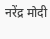नरेंद्र मोदी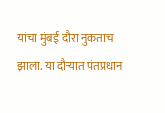यांचा मुंबई दौरा नुकताच झाला. या दौऱ्यात पंतप्रधान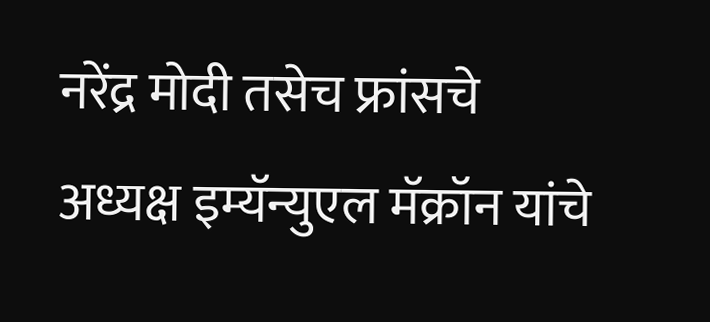नरेंद्र मोदी तसेच फ्रांसचे अध्यक्ष इम्यॅन्युएल मॅक्रॉन यांचे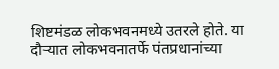शिष्टमंडळ लोकभवनमध्ये उतरले होते. या दौऱ्यात लोकभवनातर्फे पंतप्रधानांच्या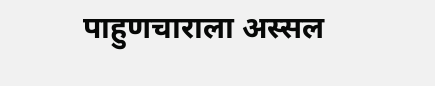पाहुणचाराला अस्सल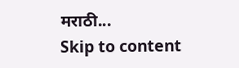मराठी...
Skip to content